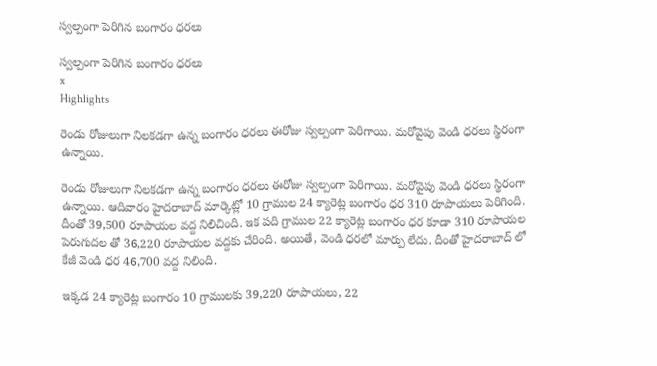స్వల్పంగా పెరిగిన బంగారం ధరలు

స్వల్పంగా పెరిగిన బంగారం ధరలు
x
Highlights

రెండు రోజులుగా నిలకడగా ఉన్న బంగారం ధరలు ఈరోజు స్వల్పంగా పెరిగాయి. మరోవైపు వెండి ధరలు స్థిరంగా ఉన్నాయి.

రెండు రోజులుగా నిలకడగా ఉన్న బంగారం ధరలు ఈరోజు స్వల్పంగా పెరిగాయి. మరోవైపు వెండి ధరలు స్థిరంగా ఉన్నాయి. ఆదివారం హైదరాబాద్ మార్కెట్లో 10 గ్రాముల 24 క్యారెట్ల బంగారం ధర 310 రూపాయలు పెరిగింది. దీంతో 39,500 రూపాయల వద్ద నిలిచింది. ఇక పది గ్రాముల 22 క్యారెట్ల బంగారం ధర కూడా 310 రూపాయల పెరుగుదల తో 36,220 రూపాయల వద్దకు చేరింది. అయితే, వెండి ధరలో మార్పు లేదు. దీంతో హైదరాబాద్ లో కేజీ వెండి ధర 46,700 వద్ద నిలింది.

ఇక్కడ 24 క్యారెట్ల బంగారం 10 గ్రాములకు 39,220 రూపాయలు, 22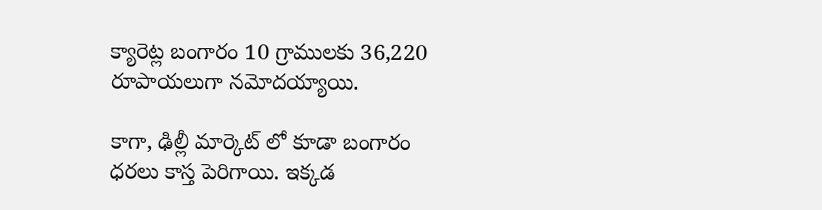క్యారెట్ల బంగారం 10 గ్రాములకు 36,220 రూపాయలుగా నమోదయ్యాయి.

కాగా, ఢిల్లీ మార్కెట్ లో కూడా బంగారం ధరలు కాస్త పెరిగాయి. ఇక్కడ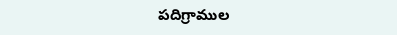పదిగ్రాముల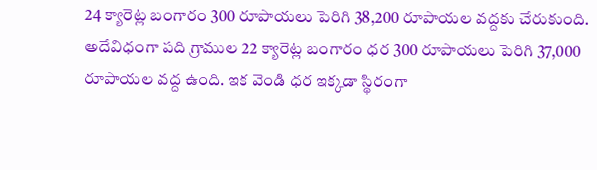24 క్యారెట్ల బంగారం 300 రూపాయలు పెరిగి 38,200 రూపాయల వద్దకు చేరుకుంది. అదేవిధంగా పది గ్రాముల 22 క్యారెట్ల బంగారం ధర 300 రూపాయలు పెరిగి 37,000 రూపాయల వద్ద ఉంది. ఇక వెండి ధర ఇక్కడా స్థిరంగా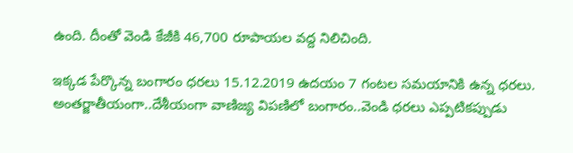ఉంది. దీంతో వెండి కేజీకి 46,700 రూపాయల వద్ద నిలిచింది.

ఇక్కడ పేర్కొన్న బంగారం ధరలు 15.12.2019 ఉదయం 7 గంటల సమయానికి ఉన్న ధరలు. అంతర్జాతీయంగా..దేశీయంగా వాణిజ్య విపణిలో బంగారం..వెండి ధరలు ఎప్పటికప్పుడు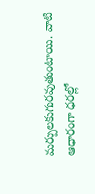మర్పులకుగురవుతుంటాయి. వాటి ఆధారంగా ధరల్లో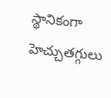స్థానికంగా హెచ్చుతగ్గులు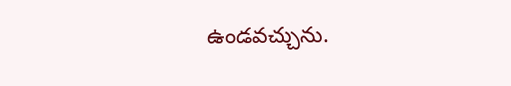ఉండవచ్చును.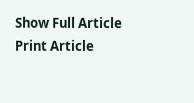Show Full Article
Print Article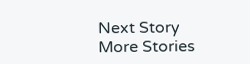Next Story
More Stories